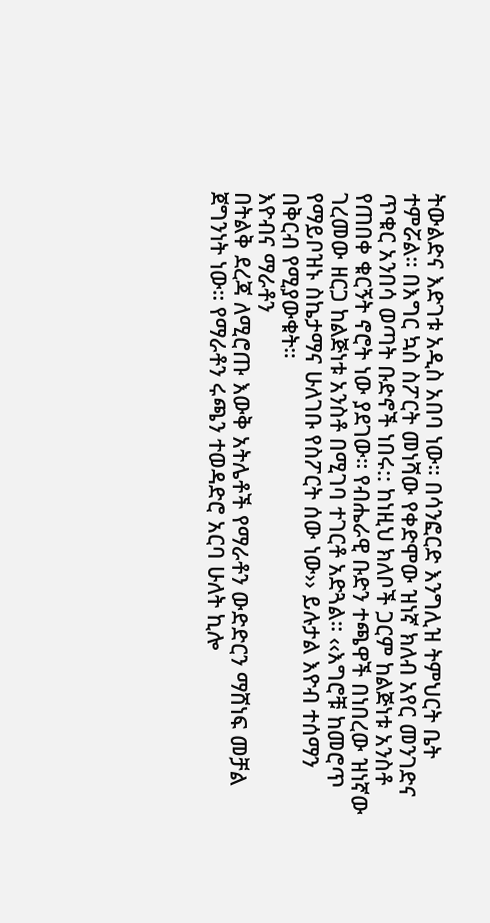ትውልድና እድገቱ አዲስ አበባ ነው። በሳንፎርድ እንግሊዝ ትምህርት ቤት ተምሯል። በእግር ኳስ ስፖርት መነሻው የቀድሞው ዝነኛ ክለብ አየር መንገድና ጥቁር አንበሳ ወጣት ቡድኖች ነበሩ:: ከነዚህ ክለቦች ጋርም ከልጅነቱ አንስቶ የጠበቀ ቁርኝት ኖሮት ነው ያደገው። የብሔራዊ ቡድን ተጫዋች በነበረው ዝነኛው ገረመው ዘርጋ ከልጅነቱ አንስቶ በሚገባ ተገርቶ አድጓል። ‹‹እግሮቹ ከመሮጥ የማይቦዝኑ ስኬታማና ሁለገቡ የስፖርት ሰው ነው›› ይሉታል እዮብ ተሰማን በቅርብ የሚያውቁት።
እዮብና ማራቶን
በትልቅ ደረጃ ለሚሮጡ እውቅ አትሌቶች የማራቶን ውድድርን ማሸነፍ መቻል ጀግንነት ነው። የማራቶን ሩጫን ተወዳድሮ አርባ ሁለት ኪሎ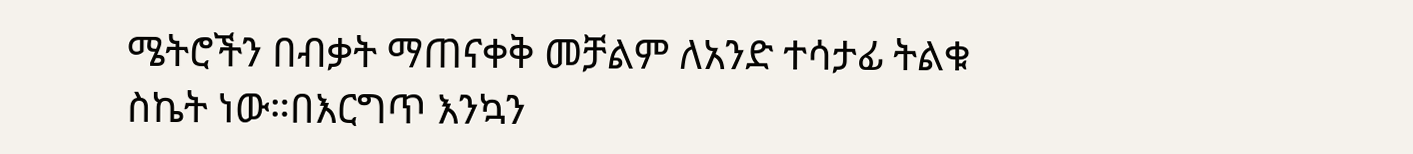ሜትሮችን በብቃት ማጠናቀቅ መቻልም ለአንድ ተሳታፊ ትልቁ ስኬት ነው።በእርግጥ እንኳን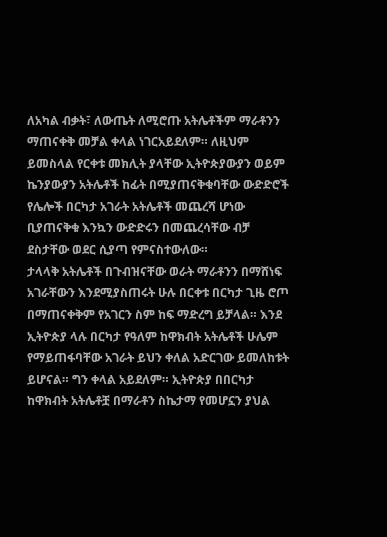ለአካል ብቃት፣ ለውጤት ለሚሮጡ አትሌቶችም ማራቶንን ማጠናቀቅ መቻል ቀላል ነገርአይደለም። ለዚህም ይመስላል የርቀቱ መክሊት ያላቸው ኢትዮጵያውያን ወይም ኬንያውያን አትሌቶች ከፊት በሚያጠናቅቁባቸው ውድድሮች የሌሎች በርካታ አገራት አትሌቶች መጨረሻ ሆነው ቢያጠናቅቁ እንኳን ውድድሩን በመጨረሳቸው ብቻ ደስታቸው ወደር ሲያጣ የምናስተውለው።
ታላላቅ አትሌቶች በጉብዝናቸው ወራት ማራቶንን በማሸነፍ አገራቸውን እንደሚያስጠሩት ሁሉ በርቀቱ በርካታ ጊዜ ሮጦ በማጠናቀቅም የአገርን ስም ከፍ ማድረግ ይቻላል። እንደ ኢትዮጵያ ላሉ በርካታ የዓለም ከዋክብት አትሌቶች ሁሌም የማይጠፋባቸው አገራት ይህን ቀለል አድርገው ይመለከቱት ይሆናል። ግን ቀላል አይደለም። ኢትዮጵያ በበርካታ ከዋክብት አትሌቶቿ በማራቶን ስኬታማ የመሆኗን ያህል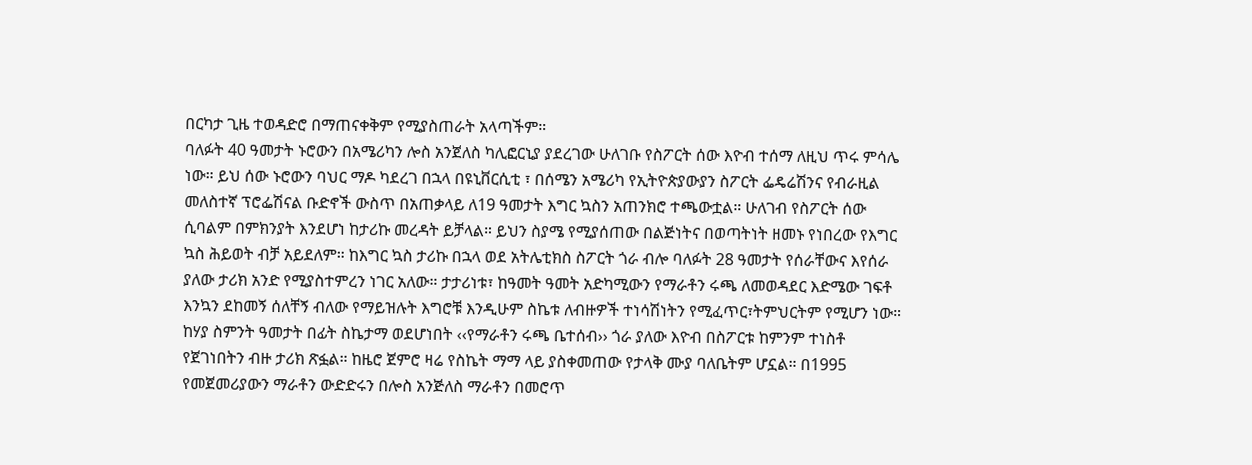በርካታ ጊዜ ተወዳድሮ በማጠናቀቅም የሚያስጠራት አላጣችም።
ባለፉት 40 ዓመታት ኑሮውን በአሜሪካን ሎስ አንጀለስ ካሊፎርኒያ ያደረገው ሁለገቡ የስፖርት ሰው እዮብ ተሰማ ለዚህ ጥሩ ምሳሌ ነው። ይህ ሰው ኑሮውን ባህር ማዶ ካደረገ በኋላ በዩኒቨርሲቲ ፣ በሰሜን አሜሪካ የኢትዮጵያውያን ስፖርት ፌዴሬሽንና የብራዚል መለስተኛ ፕሮፌሽናል ቡድኖች ውስጥ በአጠቃላይ ለ19 ዓመታት እግር ኳስን አጠንክሮ ተጫውቷል። ሁለገብ የስፖርት ሰው ሲባልም በምክንያት እንደሆነ ከታሪኩ መረዳት ይቻላል። ይህን ስያሜ የሚያሰጠው በልጅነትና በወጣትነት ዘመኑ የነበረው የእግር ኳስ ሕይወት ብቻ አይደለም። ከእግር ኳስ ታሪኩ በኋላ ወደ አትሌቲክስ ስፖርት ጎራ ብሎ ባለፉት 28 ዓመታት የሰራቸውና እየሰራ ያለው ታሪክ አንድ የሚያስተምረን ነገር አለው። ታታሪነቱ፣ ከዓመት ዓመት አድካሚውን የማራቶን ሩጫ ለመወዳደር እድሜው ገፍቶ እንኳን ደከመኝ ሰለቸኝ ብለው የማይዝሉት እግሮቹ እንዲሁም ስኬቱ ለብዙዎች ተነሳሽነትን የሚፈጥር፣ትምህርትም የሚሆን ነው።
ከሃያ ስምንት ዓመታት በፊት ስኬታማ ወደሆነበት ‹‹የማራቶን ሩጫ ቤተሰብ›› ጎራ ያለው እዮብ በስፖርቱ ከምንም ተነስቶ የጀገነበትን ብዙ ታሪክ ጽፏል። ከዜሮ ጀምሮ ዛሬ የስኬት ማማ ላይ ያስቀመጠው የታላቅ ሙያ ባለቤትም ሆኗል። በ1995 የመጀመሪያውን ማራቶን ውድድሩን በሎስ አንጅለስ ማራቶን በመሮጥ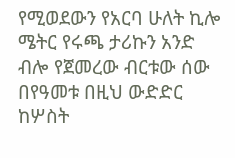የሚወደውን የአርባ ሁለት ኪሎ ሜትር የሩጫ ታሪኩን አንድ ብሎ የጀመረው ብርቱው ሰው በየዓመቱ በዚህ ውድድር ከሦስት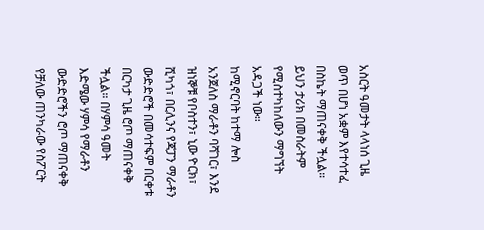አስርት ዓመታት ላላነሰ ጊዜ ወጥ በሆነ አቋም እየተሳተፈ በስኬት ማጠናቀቅ ችሏል። ይህን ታሪክ በመስራትም የሚስተካከለውን ማግኘት አዳጋች ነው።
ከሚኖርባት ከተማ ሎስ አንጀለስ ማራቶን ባሻገር፣ እንደ ዝነኞቹ የቦስተን፣ ኒው ዮርክ፣ ሺካጎ፣ በርሊንና የጃፓን ማራቶን ውድድሮች በመሳተፍም በርቀቱ በርካታ ጊዜ ሮጦ ማጠናቀቅ ችሏል። በሃምሳ ዓመት እድሜው ሃምሳ የማራቶን ውድድሮችን ሮጦ ማጠናቀቅ የቻለው ጠንካራው የስፖርት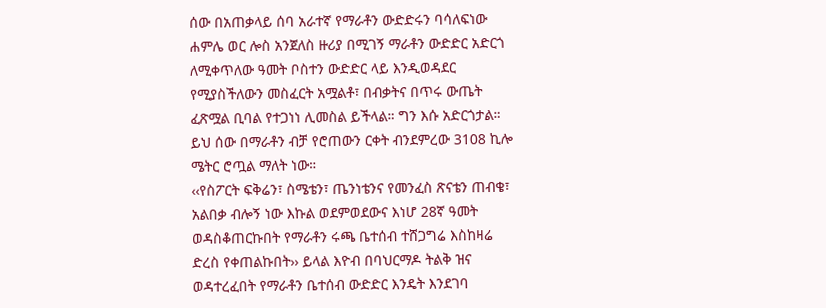ሰው በአጠቃላይ ሰባ አራተኛ የማራቶን ውድድሩን ባሳለፍነው ሐምሌ ወር ሎስ አንጀለስ ዙሪያ በሚገኝ ማራቶን ውድድር አድርጎ ለሚቀጥለው ዓመት ቦስተን ውድድር ላይ እንዲወዳደር የሚያስችለውን መስፈርት አሟልቶ፣ በብቃትና በጥሩ ውጤት ፈጽሟል ቢባል የተጋነነ ሊመስል ይችላል። ግን እሱ አድርጎታል። ይህ ሰው በማራቶን ብቻ የሮጠውን ርቀት ብንደምረው 3108 ኪሎ ሜትር ሮጧል ማለት ነው።
‹‹የስፖርት ፍቅሬን፣ ስሜቴን፣ ጤንነቴንና የመንፈስ ጽናቴን ጠብቄ፣ አልበቃ ብሎኝ ነው እኩል ወደምወደውና እነሆ 28ኛ ዓመት ወዳስቆጠርኩበት የማራቶን ሩጫ ቤተሰብ ተሸጋግሬ እስከዛሬ ድረስ የቀጠልኩበት›› ይላል እዮብ በባህርማዶ ትልቅ ዝና ወዳተረፈበት የማራቶን ቤተሰብ ውድድር እንዴት እንደገባ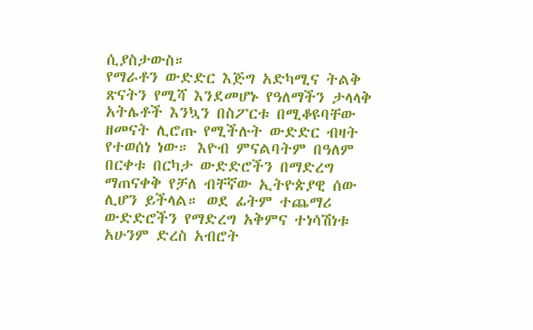ሲያስታውስ።
የማራቶን ውድድር እጅግ አድካሚና ትልቅ ጽናትን የሚሻ እንደመሆኑ የዓለማችን ታላላቅ አትሌቶች እንኳን በስፖርቱ በሚቆዩባቸው ዘመናት ሊሮጡ የሚችሉት ውድድር ብዛት የተወሰነ ነው። እዮብ ምናልባትም በዓለም በርቀቱ በርካታ ውድድሮችን በማድረግ ማጠናቀቅ የቻለ ብቸኛው ኢትዮጵያዊ ሰው ሊሆን ይችላል። ወደ ፊትም ተጨማሪ ውድድሮችን የማድረግ አቅምና ተነሳሽነቱ አሁንም ድረስ አብሮት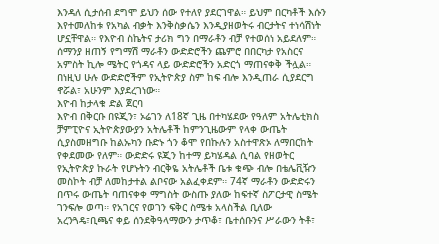እንዳለ ሲታሰብ ደግሞ ይህን ሰው የተለየ ያደርገዋል። ይህም በርካቶች እሱን እየተመለከቱ የአካል ብቃት እንቅስቃሴን እንዲያዘወትሩ ብርታትና ተነሳሽነት ሆኗቸዋል። የእዮብ ስኬትና ታሪክ ግን በማራቶን ብቻ የተወሰነ አይደለም። ሰማንያ ዘጠኝ የግማሽ ማራቶን ውድድሮችን ጨምሮ በበርካታ የአስርና አምስት ኪሎ ሜትር የጎዳና ላይ ውድድሮችን አድርጎ ማጠናቀቅ ችሏል። በነዚህ ሁሉ ውድድሮችም የኢትዮጵያ ስም ከፍ ብሎ እንዲጠራ ሲያደርግ ኖሯል፣ አሁንም እያደረገነው።
እዮብ ከታላቁ ድል ጀርባ
እዮብ በቅርቡ በዩጂን፣ ኦሬገን ለ18ኛ ጊዜ በተካሄደው የዓለም አትሌቲክስ ቻምፒዮና ኢትዮጵያውያን አትሌቶች ከምንጊዜውም የላቀ ውጤት ሲያስመዘግቡ ከልኡካን ቡድኑ ጎን ቆሞ የበኩሉን አስተዋጽኦ ለማበርከት የቀደመው የለም። ውድድሩ ዩጂን ከተማ ይካሄዳል ሲባል የዘወትር የኢትዮጵያ ኩራት የሆኑትን ብርቅዬ አትሌቶች ቤቱ ቁጭ ብሎ በቴሌቪዥን መስኮት ብቻ ለመከታተል ልቦናው አልፈቀደም። 74ኛ ማራቶን ውድድሩን በጥሩ ውጤት ባጠናቀቀ ማግስት ውስጡ ያለው ከፍተኛ ስፖርታዊ ስሜት ገንፍሎ ወጣ። የአገርና የወገን ፍቅር ስሜቱ አላስችል ቢለው አረንጓዴ፣ቢጫና ቀይ ሰንደቅዓላማውን ታጥቆ፣ ቤተሰቡንና ሥራውን ትቶ፣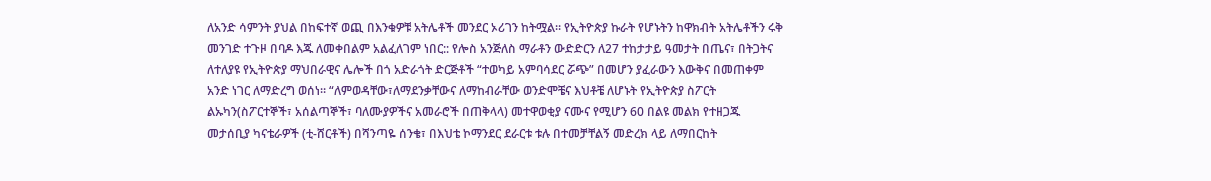ለአንድ ሳምንት ያህል በከፍተኛ ወጪ በእንቁዎቹ አትሌቶች መንደር ኦሪገን ከትሟል። የኢትዮጵያ ኩራት የሆኑትን ከዋክብት አትሌቶችን ሩቅ መንገድ ተጉዞ በባዶ እጁ ለመቀበልም አልፈለገም ነበር:: የሎስ አንጅለስ ማራቶን ውድድርን ለ27 ተከታታይ ዓመታት በጤና፣ በትጋትና ለተለያዩ የኢትዮጵያ ማህበራዊና ሌሎች በጎ አድራጎት ድርጅቶች “ተወካይ አምባሳደር ሯጭ” በመሆን ያፈራውን እውቅና በመጠቀም አንድ ነገር ለማድረግ ወሰነ። “ለምወዳቸው፣ለማደንቃቸውና ለማከብራቸው ወንድሞቼና እህቶቼ ለሆኑት የኢትዮጵያ ስፖርት ልኡካን(ስፖርተኞች፣ አሰልጣኞች፣ ባለሙያዎችና አመራሮች በጠቅላላ) መተዋወቂያ ናሙና የሚሆን 60 በልዩ መልክ የተዘጋጁ መታሰቢያ ካናቴራዎች (ቲ-ሸርቶች) በሻንጣዬ ሰንቄ፣ በእህቴ ኮማንደር ደራርቱ ቱሉ በተመቻቸልኝ መድረክ ላይ ለማበርከት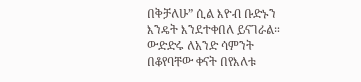በቅቻለሁ” ሲል እዮብ ቡድኑን እንዴት እንደተቀበለ ይናገራል።
ውድድሩ ለአንድ ሳምንት በቆየባቸው ቀናት በየእለቱ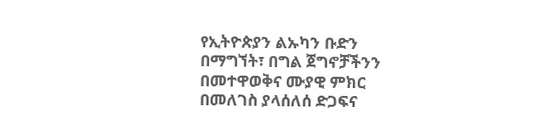የኢትዮጵያን ልኡካን ቡድን በማግኘት፣ በግል ጀግኖቻችንን በመተዋወቅና ሙያዊ ምክር በመለገስ ያላሰለሰ ድጋፍና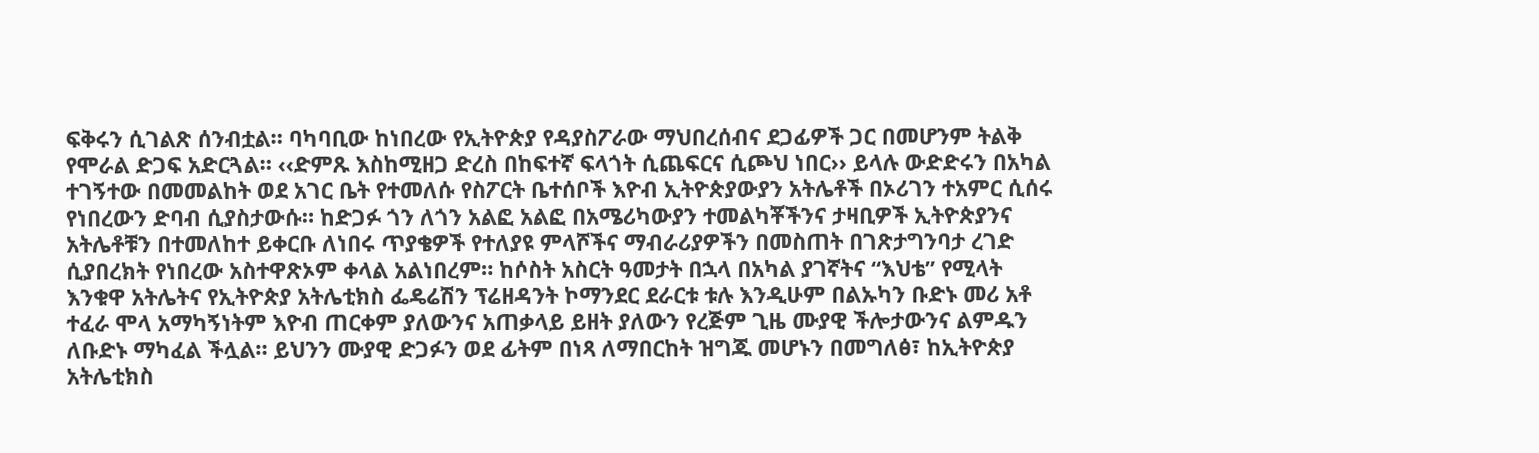ፍቅሩን ሲገልጽ ሰንብቷል። ባካባቢው ከነበረው የኢትዮጵያ የዳያስፖራው ማህበረሰብና ደጋፊዎች ጋር በመሆንም ትልቅ የሞራል ድጋፍ አድርጓል። ‹‹ድምጹ እስከሚዘጋ ድረስ በከፍተኛ ፍላጎት ሲጨፍርና ሲጮህ ነበር›› ይላሉ ውድድሩን በአካል ተገኝተው በመመልከት ወደ አገር ቤት የተመለሱ የስፖርት ቤተሰቦች እዮብ ኢትዮጵያውያን አትሌቶች በኦሪገን ተአምር ሲሰሩ የነበረውን ድባብ ሲያስታውሱ። ከድጋፉ ጎን ለጎን አልፎ አልፎ በአሜሪካውያን ተመልካቾችንና ታዛቢዎች ኢትዮጵያንና አትሌቶቹን በተመለከተ ይቀርቡ ለነበሩ ጥያቄዎች የተለያዩ ምላሾችና ማብራሪያዎችን በመስጠት በገጽታግንባታ ረገድ ሲያበረክት የነበረው አስተዋጽኦም ቀላል አልነበረም። ከሶስት አስርት ዓመታት በኋላ በአካል ያገኛትና “እህቴ” የሚላት እንቁዋ አትሌትና የኢትዮጵያ አትሌቲክስ ፌዴሬሽን ፕሬዘዳንት ኮማንደር ደራርቱ ቱሉ እንዲሁም በልኡካን ቡድኑ መሪ አቶ ተፈራ ሞላ አማካኝነትም እዮብ ጠርቀም ያለውንና አጠቃላይ ይዘት ያለውን የረጅም ጊዜ ሙያዊ ችሎታውንና ልምዱን ለቡድኑ ማካፈል ችሏል። ይህንን ሙያዊ ድጋፉን ወደ ፊትም በነጻ ለማበርከት ዝግጁ መሆኑን በመግለፅ፣ ከኢትዮጵያ አትሌቲክስ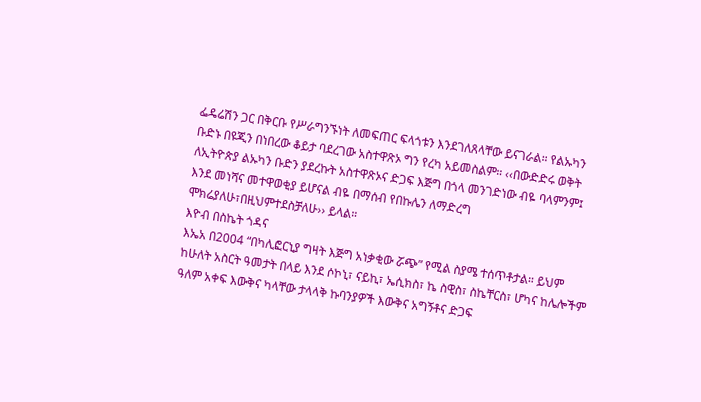ፌዴሬሽን ጋር በቅርቡ የሥራግንኙነት ለመፍጠር ፍላጎቱን እንደገለጸላቸው ይናገራል። የልኡካን ቡድኑ በዩጂን በነበረው ቆይታ ባደረገው አስተዋጽኦ ግን የረካ አይመስልም። ‹‹በውድድሩ ወቅት ለኢትዮጵያ ልኡካን ቡድን ያደረኩት አስተዋጽኦና ድጋፍ እጅግ በጎላ መንገድነው ብዬ ባላምንም፤ እንደ መነሻና መተዋወቂያ ይሆናል ብዬ በማሰብ የበኩሌን ለማድረግ ሞክሬያለሁ፣በዚህምተደስቻለሁ›› ይላል።
እዮብ በስኬት ጎዳና
እኤአ በ2004 “በካሊፎርኒያ ግዛት እጅግ አነቃቂው ሯጭ” የሚል ስያሜ ተሰጥቶታል። ይህም ከሁለት አስርት ዓመታት በላይ እንደ ሶኮኒ፣ ናይኪ፣ ኤሲክስ፣ ኬ ስዊስ፣ ስኬቸርስ፣ ሆካና ከሌሎችም ዓለም አቀፍ እውቅና ካላቸው ታላላቅ ኩባንያዎች እውቅና አግኝቶና ድጋፍ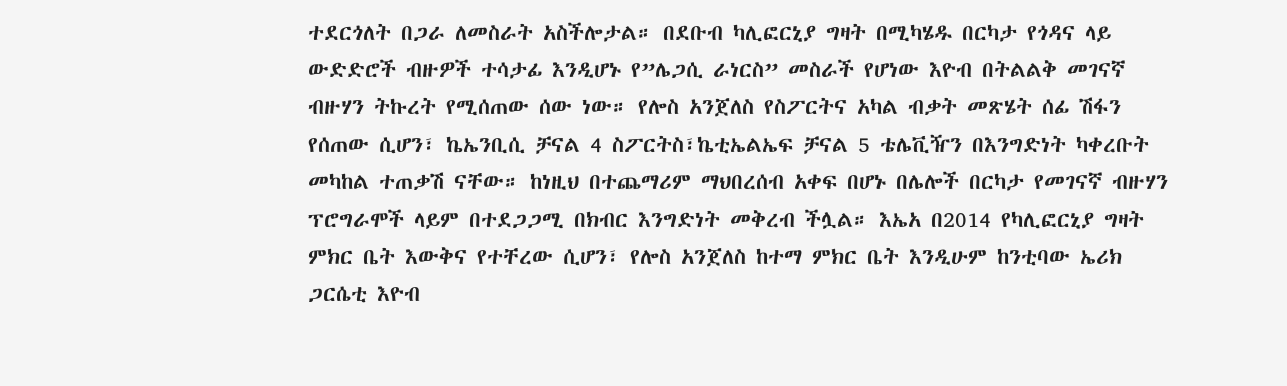ተደርጎለት በጋራ ለመስራት አስችሎታል። በደቡብ ካሊፎርኒያ ግዛት በሚካሄዱ በርካታ የጎዳና ላይ ውድድሮች ብዙዎች ተሳታፊ እንዲሆኑ የ”ሌጋሲ ራነርስ” መስራች የሆነው እዮብ በትልልቅ መገናኛ ብዙሃን ትኩረት የሚሰጠው ሰው ነው። የሎስ አንጀለስ የስፖርትና አካል ብቃት መጽሄት ሰፊ ሽፋን የሰጠው ሲሆን፣ ኬኤንቢሲ ቻናል 4 ስፖርትስ፣ኬቲኤልኤፍ ቻናል 5 ቴሌቪዥን በእንግድነት ካቀረቡት መካከል ተጠቃሽ ናቸው። ከነዚህ በተጨማሪም ማህበረሰብ አቀፍ በሆኑ በሌሎች በርካታ የመገናኛ ብዙሃን ፕሮግራሞች ላይም በተደጋጋሚ በክብር እንግድነት መቅረብ ችሏል። እኤአ በ2014 የካሊፎርኒያ ግዛት ምክር ቤት እውቅና የተቸረው ሲሆን፣ የሎስ አንጀለስ ከተማ ምክር ቤት እንዲሁም ከንቲባው ኤሪክ ጋርሴቲ እዮብ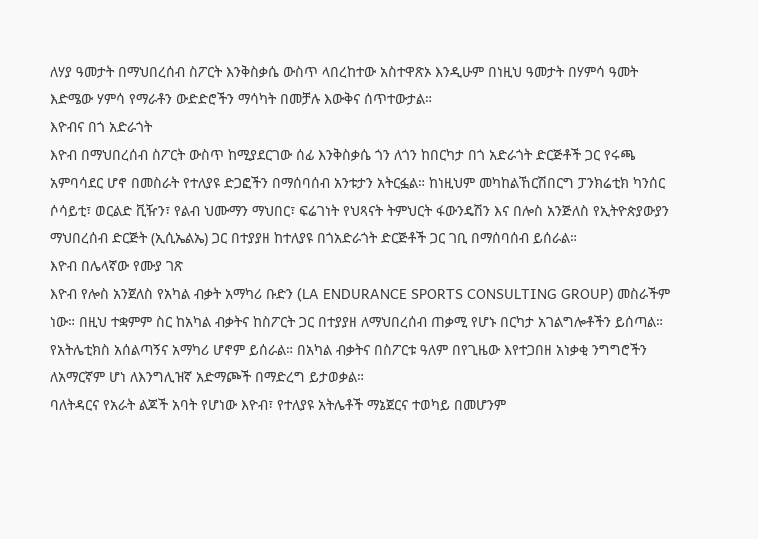ለሃያ ዓመታት በማህበረሰብ ስፖርት እንቅስቃሴ ውስጥ ላበረከተው አስተዋጽኦ እንዲሁም በነዚህ ዓመታት በሃምሳ ዓመት እድሜው ሃምሳ የማራቶን ውድድሮችን ማሳካት በመቻሉ እውቅና ሰጥተውታል።
እዮብና በጎ አድራጎት
እዮብ በማህበረሰብ ስፖርት ውስጥ ከሚያደርገው ሰፊ እንቅስቃሴ ጎን ለጎን ከበርካታ በጎ አድራጎት ድርጅቶች ጋር የሩጫ አምባሳደር ሆኖ በመስራት የተለያዩ ድጋፎችን በማሰባሰብ አንቱታን አትርፏል። ከነዚህም መካከልኸርሽበርግ ፓንክሬቲክ ካንሰር ሶሳይቲ፣ ወርልድ ቪዥን፣ የልብ ህሙማን ማህበር፣ ፍሬገነት የህጻናት ትምህርት ፋውንዴሽን እና በሎስ አንጅለስ የኢትዮጵያውያን ማህበረሰብ ድርጅት (ኢሲኤልኤ) ጋር በተያያዘ ከተለያዩ በጎአድራጎት ድርጅቶች ጋር ገቢ በማሰባሰብ ይሰራል።
እዮብ በሌላኛው የሙያ ገጽ
እዮብ የሎስ አንጀለስ የአካል ብቃት አማካሪ ቡድን (LA ENDURANCE SPORTS CONSULTING GROUP) መስራችም ነው። በዚህ ተቋምም ስር ከአካል ብቃትና ከስፖርት ጋር በተያያዘ ለማህበረሰብ ጠቃሚ የሆኑ በርካታ አገልግሎቶችን ይሰጣል። የአትሌቲክስ አሰልጣኝና አማካሪ ሆኖም ይሰራል። በአካል ብቃትና በስፖርቱ ዓለም በየጊዜው እየተጋበዘ አነቃቂ ንግግሮችን ለአማርኛም ሆነ ለእንግሊዝኛ አድማጮች በማድረግ ይታወቃል።
ባለትዳርና የአራት ልጆች አባት የሆነው እዮብ፣ የተለያዩ አትሌቶች ማኔጀርና ተወካይ በመሆንም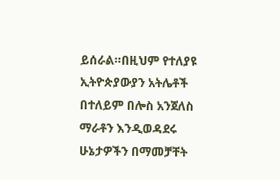ይሰራል።በዚህም የተለያዩ ኢትዮጵያውያን አትሌቶች በተለይም በሎስ አንጀለስ ማራቶን እንዲወዳደሩ ሁኔታዎችን በማመቻቸት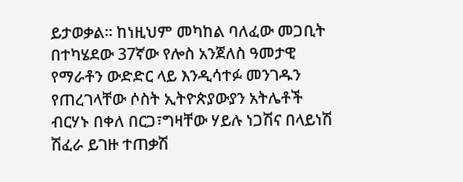ይታወቃል። ከነዚህም መካከል ባለፈው መጋቢት በተካሄደው 37ኛው የሎስ አንጀለስ ዓመታዊ የማራቶን ውድድር ላይ እንዲሳተፉ መንገዱን የጠረገላቸው ሶስት ኢትዮጵያውያን አትሌቶች ብርሃኑ በቀለ በርጋ፣ግዛቸው ሃይሉ ነጋሽና በላይነሽ ሽፈራ ይገዙ ተጠቃሽ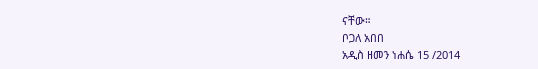ናቸው።
ቦጋለ አበበ
አዲስ ዘመን ነሐሴ 15 /2014